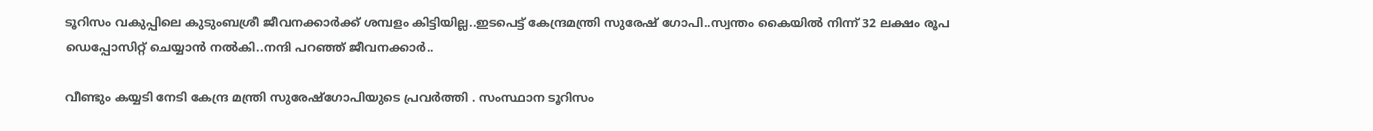ടൂറിസം വകുപ്പിലെ കുടുംബശ്രീ ജീവനക്കാർക്ക് ശമ്പളം കിട്ടിയില്ല..ഇടപെട്ട് കേന്ദ്രമന്ത്രി സുരേഷ് ഗോപി..സ്വന്തം കൈയിൽ നിന്ന് 32 ലക്ഷം രൂപ ഡെപ്പോസിറ്റ് ചെയ്യാൻ നൽകി..നന്ദി പറഞ്ഞ് ജീവനക്കാർ..

വീണ്ടും കയ്യടി നേടി കേന്ദ്ര മന്ത്രി സുരേഷ്ഗോപിയുടെ പ്രവർത്തി . സംസ്ഥാന ടൂറിസം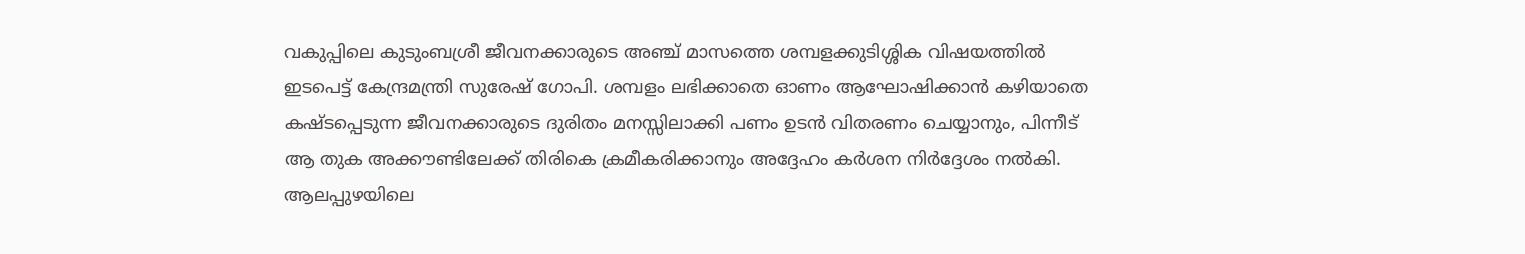വകുപ്പിലെ കുടുംബശ്രീ ജീവനക്കാരുടെ അഞ്ച് മാസത്തെ ശമ്പളക്കുടിശ്ശിക വിഷയത്തിൽ ഇടപെട്ട് കേന്ദ്രമന്ത്രി സുരേഷ് ഗോപി. ശമ്പളം ലഭിക്കാതെ ഓണം ആഘോഷിക്കാൻ കഴിയാതെ കഷ്ടപ്പെടുന്ന ജീവനക്കാരുടെ ദുരിതം മനസ്സിലാക്കി പണം ഉടൻ വിതരണം ചെയ്യാനും, പിന്നീട് ആ തുക അക്കൗണ്ടിലേക്ക് തിരികെ ക്രമീകരിക്കാനും അദ്ദേഹം കർശന നിർദ്ദേശം നൽകി. ആലപ്പുഴയിലെ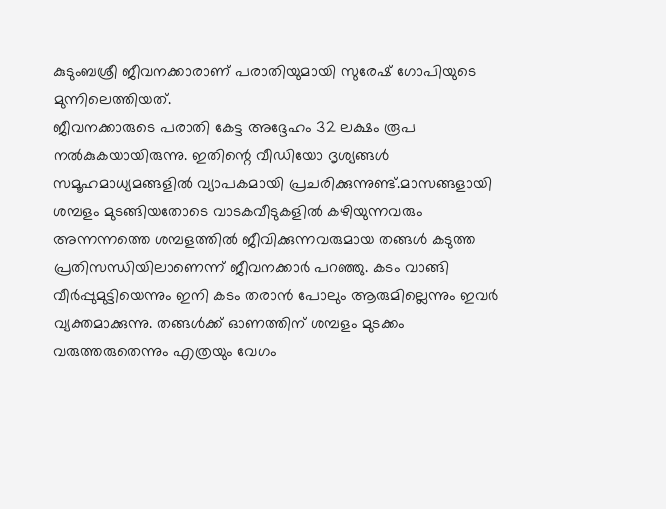കുടുംബശ്രീ ജീവനക്കാരാണ് പരാതിയുമായി സുരേഷ് ഗോപിയുടെ മുന്നിലെത്തിയത്.
ജീവനക്കാരുടെ പരാതി കേട്ട അദ്ദേഹം 32 ലക്ഷം രൂപ നൽകുകയായിരുന്നു. ഇതിന്റെ വീഡിയോ ദൃശ്യങ്ങൾ സമൂഹമാധ്യമങ്ങളിൽ വ്യാപകമായി പ്രചരിക്കുന്നുണ്ട്.മാസങ്ങളായി ശമ്പളം മുടങ്ങിയതോടെ വാടകവീടുകളിൽ കഴിയുന്നവരും അന്നന്നത്തെ ശമ്പളത്തിൽ ജീവിക്കുന്നവരുമായ തങ്ങൾ കടുത്ത പ്രതിസന്ധിയിലാണെന്ന് ജീവനക്കാർ പറഞ്ഞു. കടം വാങ്ങി വീർപ്പുമുട്ടിയെന്നും ഇനി കടം തരാൻ പോലും ആരുമില്ലെന്നും ഇവർ വ്യക്തമാക്കുന്നു. തങ്ങൾക്ക് ഓണത്തിന് ശമ്പളം മുടക്കം വരുത്തരുതെന്നും എത്രയും വേഗം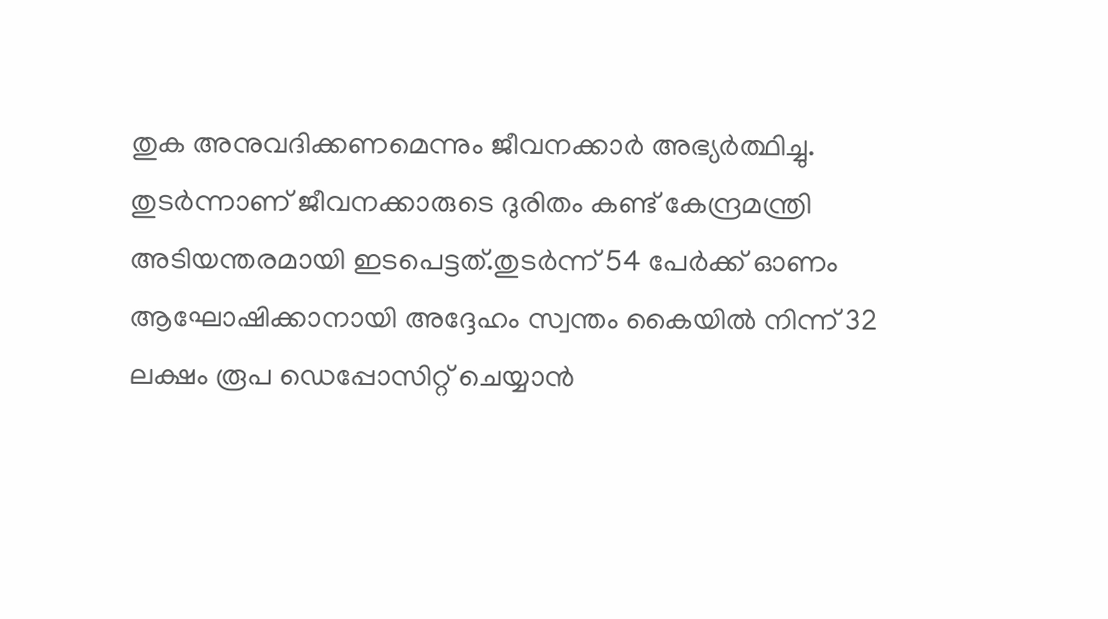തുക അനുവദിക്കണമെന്നും ജീവനക്കാർ അഭ്യർത്ഥിച്ചു.
തുടർന്നാണ് ജീവനക്കാരുടെ ദുരിതം കണ്ട് കേന്ദ്രമന്ത്രി അടിയന്തരമായി ഇടപെട്ടത്.തുടർന്ന് 54 പേർക്ക് ഓണം ആഘോഷിക്കാനായി അദ്ദേഹം സ്വന്തം കൈയിൽ നിന്ന് 32 ലക്ഷം രൂപ ഡെപ്പോസിറ്റ് ചെയ്യാൻ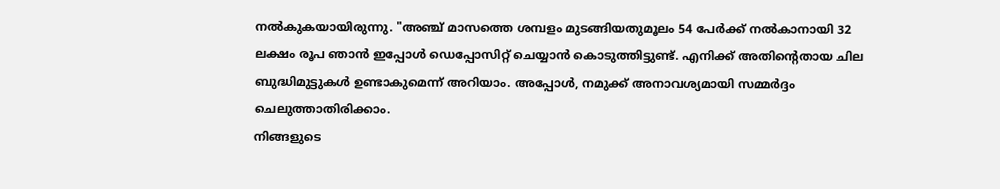നൽകുകയായിരുന്നു. "അഞ്ച് മാസത്തെ ശമ്പളം മുടങ്ങിയതുമൂലം 54 പേർക്ക് നൽകാനായി 32 ലക്ഷം രൂപ ഞാൻ ഇപ്പോൾ ഡെപ്പോസിറ്റ് ചെയ്യാൻ കൊടുത്തിട്ടുണ്ട്. എനിക്ക് അതിന്റെതായ ചില ബുദ്ധിമുട്ടുകൾ ഉണ്ടാകുമെന്ന് അറിയാം. അപ്പോൾ, നമുക്ക് അനാവശ്യമായി സമ്മർദ്ദം ചെലുത്താതിരിക്കാം.
നിങ്ങളുടെ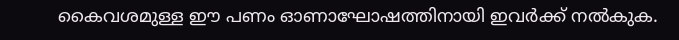കൈവശമുള്ള ഈ പണം ഓണാഘോഷത്തിനായി ഇവർക്ക് നൽകുക.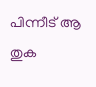പിന്നീട് ആ തുക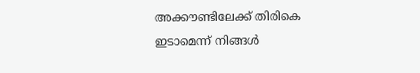അക്കൗണ്ടിലേക്ക് തിരികെ ഇടാമെന്ന് നിങ്ങൾ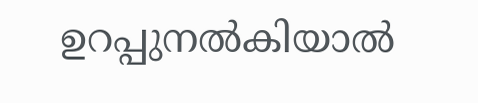ഉറപ്പുനൽകിയാൽ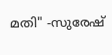മതി" -സുരേഷ്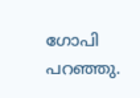ഗോപി പറഞ്ഞു.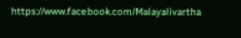https://www.facebook.com/Malayalivartha